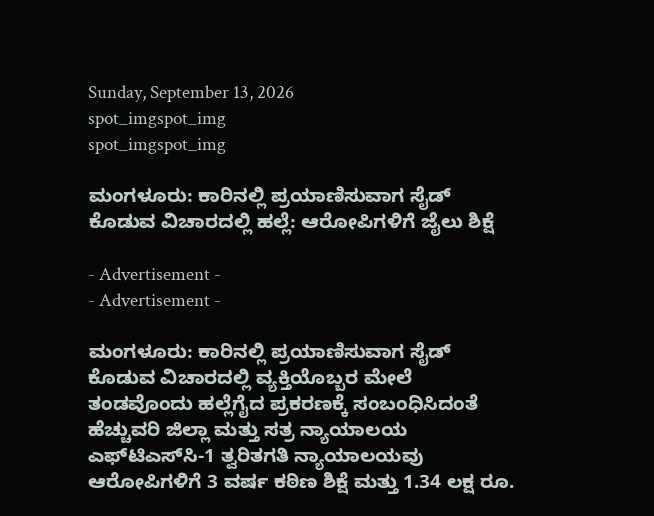Sunday, September 13, 2026
spot_imgspot_img
spot_imgspot_img

ಮಂಗಳೂರು: ಕಾರಿನಲ್ಲಿ ಪ್ರಯಾಣಿಸುವಾಗ ಸೈಡ್ ಕೊಡುವ ವಿಚಾರದಲ್ಲಿ ಹಲ್ಲೆ: ಆರೋಪಿಗಳಿಗೆ ಜೈಲು ಶಿಕ್ಷೆ

- Advertisement -
- Advertisement -

ಮಂಗಳೂರು: ಕಾರಿನಲ್ಲಿ ಪ್ರಯಾಣಿಸುವಾಗ ಸೈಡ್ ಕೊಡುವ ವಿಚಾರದಲ್ಲಿ ವ್ಯಕ್ತಿಯೊಬ್ಬರ ಮೇಲೆ ತಂಡವೊಂದು ಹಲ್ಲೆಗೈದ ಪ್ರಕರಣಕ್ಕೆ ಸಂಬಂಧಿಸಿದಂತೆ ಹೆಚ್ಚುವರಿ ಜಿಲ್ಲಾ ಮತ್ತು ಸತ್ರ ನ್ಯಾಯಾಲಯ ಎಫ್‌ಟಿಎಸ್‌ಸಿ-1 ತ್ವರಿತಗತಿ ನ್ಯಾಯಾಲಯವು ಆರೋಪಿಗಳಿಗೆ 3 ವರ್ಷ ಕಠಿಣ ಶಿಕ್ಷೆ ಮತ್ತು 1.34 ಲಕ್ಷ ರೂ.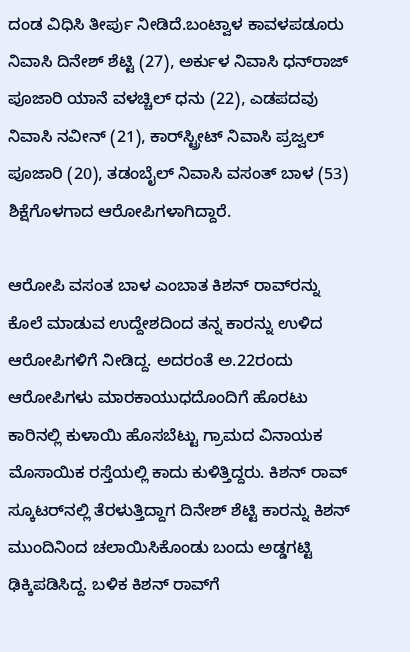ದಂಡ ವಿಧಿಸಿ ತೀರ್ಪು ನೀಡಿದೆ.ಬಂಟ್ವಾಳ ಕಾವಳಪಡೂರು ನಿವಾಸಿ ದಿನೇಶ್‌ ಶೆಟ್ಟಿ (27), ಅರ್ಕುಳ ನಿವಾಸಿ ಧನ್‌ರಾಜ್ ಪೂಜಾರಿ ಯಾನೆ ವಳಚ್ಚಿಲ್ ಧನು (22), ಎಡಪದವು ನಿವಾಸಿ ನವೀನ್ (21), ಕಾರ್‌ಸ್ಟ್ರೀಟ್ ನಿವಾಸಿ ಪ್ರಜ್ವಲ್ ಪೂಜಾರಿ (20), ತಡಂಬೈಲ್ ನಿವಾಸಿ ವಸಂತ್ ಬಾಳ (53) ಶಿಕ್ಷೆಗೊಳಗಾದ ಆರೋಪಿಗಳಾಗಿದ್ದಾರೆ.

ಆರೋಪಿ ವಸಂತ ಬಾಳ ಎಂಬಾತ ಕಿಶನ್ ರಾವ್‌ರನ್ನು ಕೊಲೆ ಮಾಡುವ ಉದ್ದೇಶದಿಂದ ತನ್ನ ಕಾರನ್ನು ಉಳಿದ ಆರೋಪಿಗಳಿಗೆ ನೀಡಿದ್ದ. ಅದರಂತೆ ಅ.22ರಂದು ಆರೋಪಿಗಳು ಮಾರಕಾಯುಧದೊಂದಿಗೆ ಹೊರಟು ಕಾರಿನಲ್ಲಿ ಕುಳಾಯಿ ಹೊಸಬೆಟ್ಟು ಗ್ರಾಮದ ವಿನಾಯಕ ಮೊಸಾಯಿಕ ರಸ್ತೆಯಲ್ಲಿ ಕಾದು ಕುಳಿತ್ತಿದ್ದರು. ಕಿಶನ್ ರಾವ್ ಸ್ಕೂಟರ್‌ನಲ್ಲಿ ತೆರಳುತ್ತಿದ್ದಾಗ ದಿನೇಶ್ ಶೆಟ್ಟಿ ಕಾರನ್ನು ಕಿಶನ್ ಮುಂದಿನಿಂದ ಚಲಾಯಿಸಿಕೊಂಡು ಬಂದು ಅಡ್ಡಗಟ್ಟಿ ಢಿಕ್ಕಿಪಡಿಸಿದ್ದ. ಬಳಿಕ ಕಿಶನ್ ರಾವ್‌ಗೆ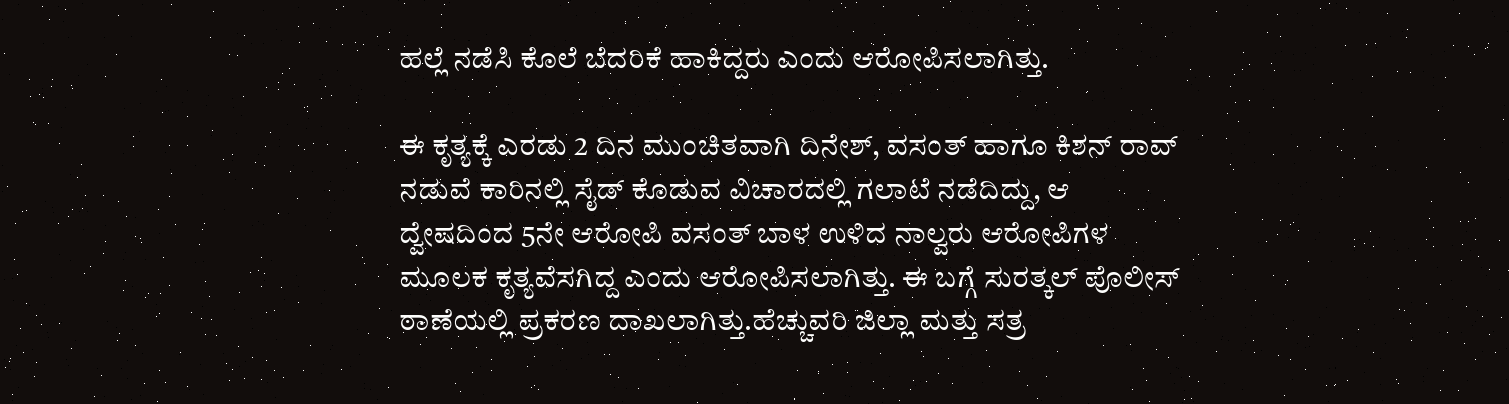ಹಲ್ಲೆ ನಡೆಸಿ ಕೊಲೆ ಬೆದರಿಕೆ ಹಾಕಿದ್ದರು ಎಂದು ಆರೋಪಿಸಲಾಗಿತ್ತು.

ಈ ಕೃತ್ಯಕ್ಕೆ ಎರಡು 2 ದಿನ ಮುಂಚಿತವಾಗಿ ದಿನೇಶ್, ವಸಂತ್ ಹಾಗೂ ಕಿಶನ್ ರಾವ್ ನಡುವೆ ಕಾರಿನಲ್ಲಿ ಸೈಡ್ ಕೊಡುವ ವಿಚಾರದಲ್ಲಿ ಗಲಾಟೆ ನಡೆದಿದ್ದು, ಆ ದ್ವೇಷದಿಂದ 5ನೇ ಆರೋಪಿ ವಸಂತ್ ಬಾಳ ಉಳಿದ ನಾಲ್ವರು ಆರೋಪಿಗಳ ಮೂಲಕ ಕೃತ್ಯವೆಸಗಿದ್ದ ಎಂದು ಆರೋಪಿಸಲಾಗಿತ್ತು. ಈ ಬಗ್ಗೆ ಸುರತ್ಕಲ್ ಪೊಲೀಸ್‌ ಠಾಣೆಯಲ್ಲಿ ಪ್ರಕರಣ ದಾಖಲಾಗಿತ್ತು.ಹೆಚ್ಚುವರಿ ಜಿಲ್ಲಾ ಮತ್ತು ಸತ್ರ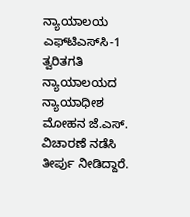ನ್ಯಾಯಾಲಯ ಎಫ್‌ಟಿಎಸ್‌ಸಿ-1 ತ್ವರಿತಗತಿ ನ್ಯಾಯಾಲಯದ ನ್ಯಾಯಾಧೀಶ ಮೋಹನ ಜೆ.ಎಸ್‌. ವಿಚಾರಣೆ ನಡೆಸಿ ತೀರ್ಪು ನೀಡಿದ್ದಾರೆ.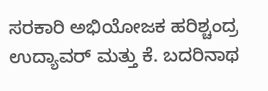ಸರಕಾರಿ ಅಭಿಯೋಜಕ ಹರಿಶ್ಚಂದ್ರ ಉದ್ಯಾವ‌ರ್ ಮತ್ತು ಕೆ. ಬದರಿನಾಥ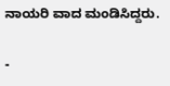ನಾಯರಿ ವಾದ ಮಂಡಿಸಿದ್ದರು.

-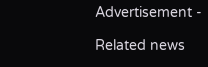Advertisement -

Related news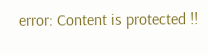error: Content is protected !!